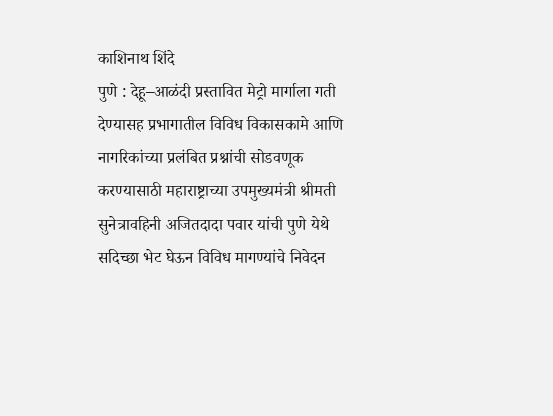काशिनाथ शिंदे
पुणे : देहू–आळंदी प्रस्तावित मेट्रो मार्गाला गती देण्यासह प्रभागातील विविध विकासकामे आणि नागरिकांच्या प्रलंबित प्रश्नांची सोडवणूक करण्यासाठी महाराष्ट्राच्या उपमुख्यमंत्री श्रीमती सुनेत्रावहिनी अजितदादा पवार यांची पुणे येथे सदिच्छा भेट घेऊन विविध मागण्यांचे निवेदन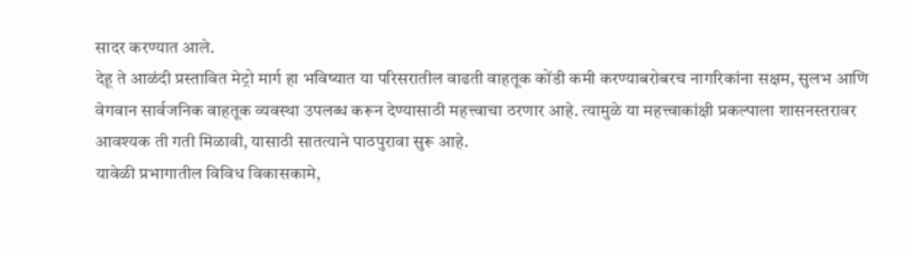सादर करण्यात आले.
देहू ते आळंदी प्रस्तावित मेट्रो मार्ग हा भविष्यात या परिसरातील वाढती वाहतूक कोंडी कमी करण्याबरोबरच नागरिकांना सक्षम, सुलभ आणि वेगवान सार्वजनिक वाहतूक व्यवस्था उपलब्ध करून देण्यासाठी महत्त्वाचा ठरणार आहे. त्यामुळे या महत्त्वाकांक्षी प्रकल्पाला शासनस्तरावर आवश्यक ती गती मिळावी, यासाठी सातत्याने पाठपुरावा सुरू आहे.
यावेळी प्रभागातील विविध विकासकामे,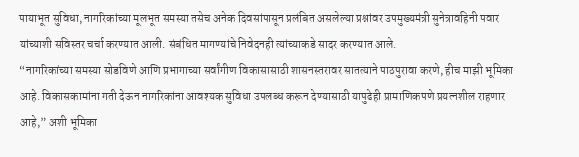पायाभूत सुविधा, नागरिकांच्या मूलभूत समस्या तसेच अनेक दिवसांपासून प्रलंबित असलेल्या प्रश्नांवर उपमुख्यमंत्री सुनेत्रावहिनी पवार यांच्याशी सविस्तर चर्चा करण्यात आली. संबंधित मागण्यांचे निवेदनही त्यांच्याकडे सादर करण्यात आले.
“नागरिकांच्या समस्या सोडविणे आणि प्रभागाच्या सर्वांगीण विकासासाठी शासनस्तरावर सातत्याने पाठपुरावा करणे, हीच माझी भूमिका आहे. विकासकामांना गती देऊन नागरिकांना आवश्यक सुविधा उपलब्ध करून देण्यासाठी यापुढेही प्रामाणिकपणे प्रयत्नशील राहणार आहे,” अशी भूमिका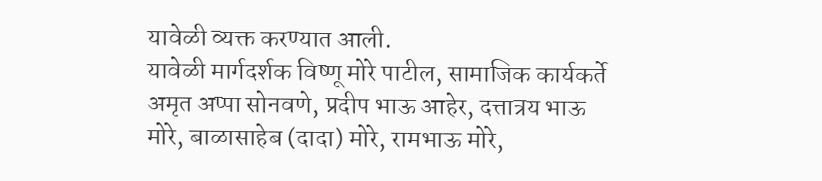यावेळी व्यक्त करण्यात आली.
यावेळी मार्गदर्शक विष्णू मोरे पाटील, सामाजिक कार्यकर्ते अमृत अप्पा सोनवणे, प्रदीप भाऊ आहेर, दत्तात्रय भाऊ मोरे, बाळासाहेब (दादा) मोरे, रामभाऊ मोरे,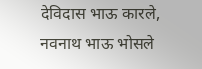देविदास भाऊ कारले, नवनाथ भाऊ भोसले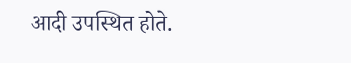आदी उपस्थित होते.